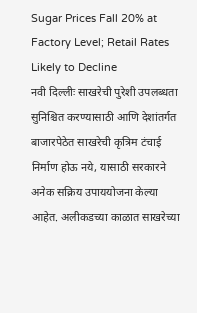Sugar Prices Fall 20% at Factory Level; Retail Rates Likely to Decline
नवी दिल्लीः साखरेची पुरेशी उपलब्धता सुनिश्चित करण्यासाठी आणि देशांतर्गत बाजारपेठेत साखरेची कृत्रिम टंचाई निर्माण होऊ नये, यासाठी सरकारने अनेक सक्रिय उपाययोजना केल्या आहेत. अलीकडच्या काळात साखरेच्या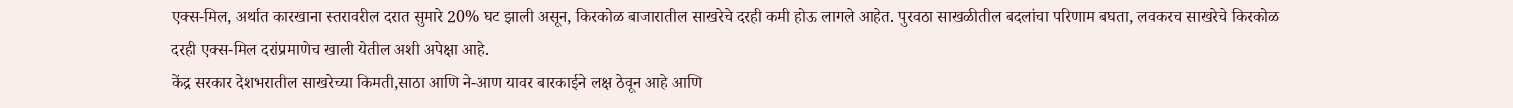एक्स-मिल, अर्थात कारखाना स्तरावरील दरात सुमारे 20% घट झाली असून, किरकोळ बाजारातील साखरेचे दरही कमी होऊ लागले आहेत. पुरवठा साखळीतील बदलांचा परिणाम बघता, लवकरच साखरेचे किरकोळ दरही एक्स-मिल दरांप्रमाणेच खाली येतील अशी अपेक्षा आहे.
केंद्र सरकार देशभरातील साखरेच्या किमती,साठा आणि ने-आण यावर बारकाईने लक्ष ठेवून आहे आणि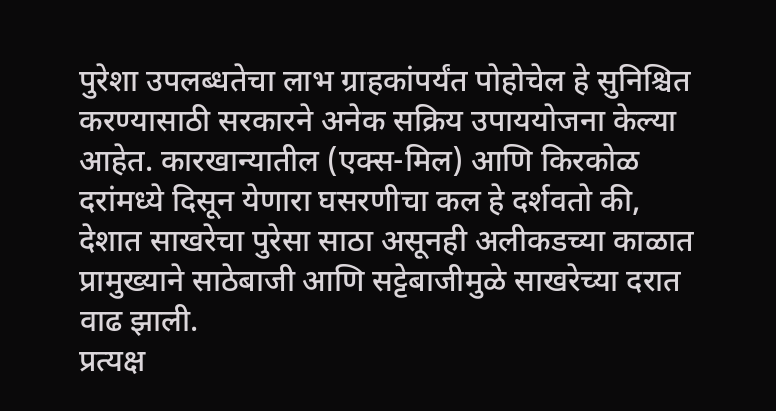पुरेशा उपलब्धतेचा लाभ ग्राहकांपर्यंत पोहोचेल हे सुनिश्चित करण्यासाठी सरकारने अनेक सक्रिय उपाययोजना केल्या आहेत. कारखान्यातील (एक्स-मिल) आणि किरकोळ दरांमध्ये दिसून येणारा घसरणीचा कल हे दर्शवतो की, देशात साखरेचा पुरेसा साठा असूनही अलीकडच्या काळात प्रामुख्याने साठेबाजी आणि सट्टेबाजीमुळे साखरेच्या दरात वाढ झाली.
प्रत्यक्ष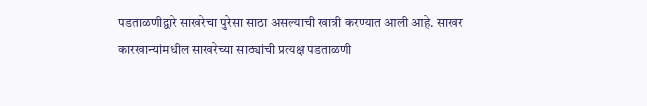पडताळणीद्वारे साखरेचा पुरेसा साठा असल्याची खात्री करण्यात आली आहे. साखर कारखान्यांमधील साखरेच्या साठ्यांची प्रत्यक्ष पडताळणी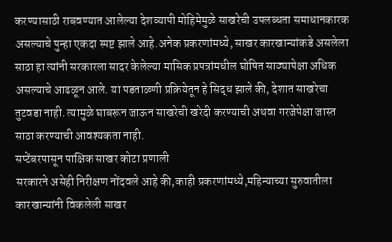करण्यासाठी राबवण्यात आलेल्या देशव्यापी मोहिमेमुळे साखरेची उपलब्धता समाधानकारक असल्याचे पुन्हा एकदा स्पष्ट झाले आहे.अनेक प्रकरणांमध्ये, साखर कारखान्यांकडे असलेला साठा हा त्यांनी सरकारला सादर केलेल्या मासिक प्रपत्रांमधील घोषित साठ्यापेक्षा अधिक असल्याचे आढळून आले. या पडताळणी प्रक्रियेतून हे सिद्ध झाले की, देशात साखरेचा तुटवडा नाही. त्यामुळे घाबरून जाऊन साखरेची खरेदी करण्याची अथवा गरजेपेक्षा जास्त साठा करण्याची आवश्यकता नाही.
सप्टेंबरपासून पाक्षिक साखर कोटा प्रणाली
सरकारने असेही निरीक्षण नोंदवले आहे की,काही प्रकरणांमध्ये,महिन्याच्या सुरुवातीला कारखान्यांनी विकलेली साखर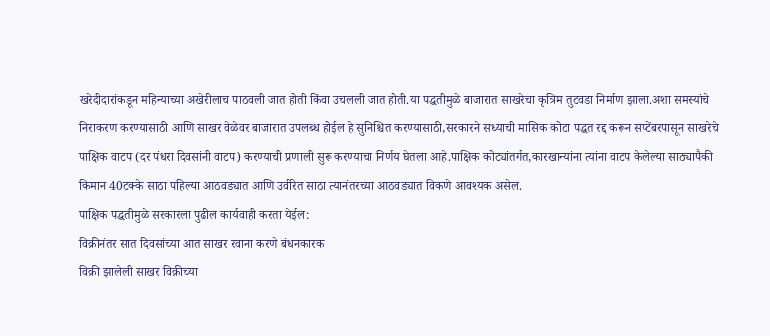खरेदीदारांकडून महिन्याच्या अखेरीलाच पाठवली जात होती किंवा उचलली जात होती.या पद्धतीमुळे बाजारात साखरेचा कृत्रिम तुटवडा निर्माण झाला.अशा समस्यांचे निराकरण करण्यासाठी आणि साखर वेळेवर बाजारात उपलब्ध होईल हे सुनिश्चित करण्यासाठी,सरकारने सध्याची मासिक कोटा पद्धत रद्द करून सप्टेंबरपासून साखरेचे पाक्षिक वाटप (दर पंधरा दिवसांनी वाटप) करण्याची प्रणाली सुरू करण्याचा निर्णय घेतला आहे.पाक्षिक कोट्यांतर्गत,कारखान्यांना त्यांना वाटप केलेल्या साठ्यापैकी किमान 40टक्के साठा पहिल्या आठवड्यात आणि उर्वरित साठा त्यानंतरच्या आठवड्यात विकणे आवश्यक असेल.
पाक्षिक पद्धतीमुळे सरकारला पुढील कार्यवाही करता येईल:
विक्रीनंतर सात दिवसांच्या आत साखर रवाना करणे बंधनकारक
विक्री झालेली साखर विक्रीच्या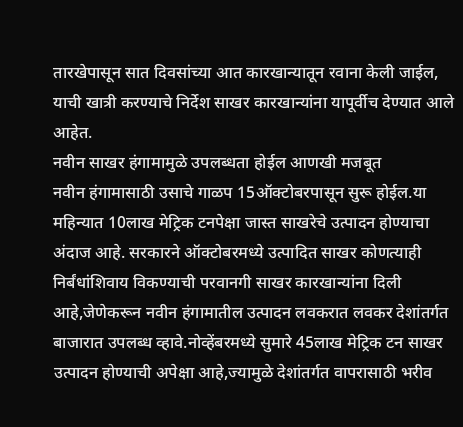तारखेपासून सात दिवसांच्या आत कारखान्यातून रवाना केली जाईल, याची खात्री करण्याचे निर्देश साखर कारखान्यांना यापूर्वीच देण्यात आले आहेत.
नवीन साखर हंगामामुळे उपलब्धता होईल आणखी मजबूत
नवीन हंगामासाठी उसाचे गाळप 15ऑक्टोबरपासून सुरू होईल.या महिन्यात 10लाख मेट्रिक टनपेक्षा जास्त साखरेचे उत्पादन होण्याचा अंदाज आहे. सरकारने ऑक्टोबरमध्ये उत्पादित साखर कोणत्याही निर्बंधांशिवाय विकण्याची परवानगी साखर कारखान्यांना दिली आहे,जेणेकरून नवीन हंगामातील उत्पादन लवकरात लवकर देशांतर्गत बाजारात उपलब्ध व्हावे.नोव्हेंबरमध्ये सुमारे 45लाख मेट्रिक टन साखर उत्पादन होण्याची अपेक्षा आहे,ज्यामुळे देशांतर्गत वापरासाठी भरीव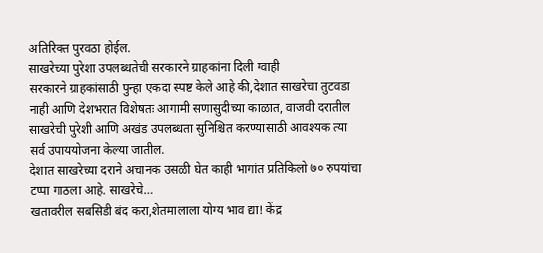अतिरिक्त पुरवठा होईल.
साखरेच्या पुरेशा उपलब्धतेची सरकारने ग्राहकांना दिली ग्वाही
सरकारने ग्राहकांसाठी पुन्हा एकदा स्पष्ट केले आहे की,देशात साखरेचा तुटवडा नाही आणि देशभरात विशेषतः आगामी सणासुदीच्या काळात, वाजवी दरातील साखरेची पुरेशी आणि अखंड उपलब्धता सुनिश्चित करण्यासाठी आवश्यक त्या सर्व उपाययोजना केल्या जातील.
देशात साखरेच्या दराने अचानक उसळी घेत काही भागांत प्रतिकिलो ७० रुपयांचा टप्पा गाठला आहे. साखरेचे…
खतावरील सबसिडी बंद करा,शेतमालाला योग्य भाव द्या! केंद्र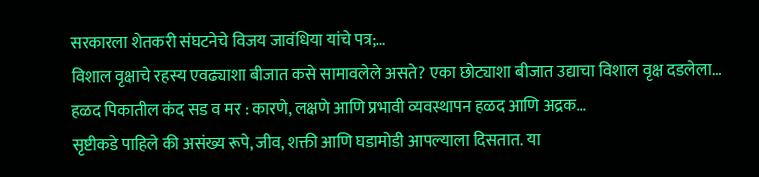सरकारला शेतकरी संघटनेचे विजय जावंधिया यांचे पत्र;…
विशाल वृक्षाचे रहस्य एवढ्याशा बीजात कसे सामावलेले असते? एका छोट्याशा बीजात उद्याचा विशाल वृक्ष दडलेला…
हळद पिकातील कंद सड व मर : कारणे, लक्षणे आणि प्रभावी व्यवस्थापन हळद आणि अद्रक…
सृष्टीकडे पाहिले की असंख्य रूपे, जीव, शक्ती आणि घडामोडी आपल्याला दिसतात. या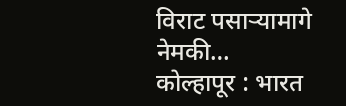विराट पसाऱ्यामागे नेमकी…
कोल्हापूर : भारत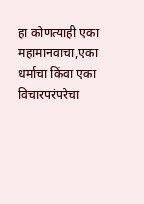हा कोणत्याही एका महामानवाचा,एका धर्माचा किंवा एका विचारपरंपरेचा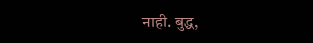नाही. बुद्ध,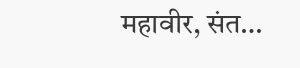महावीर, संत…